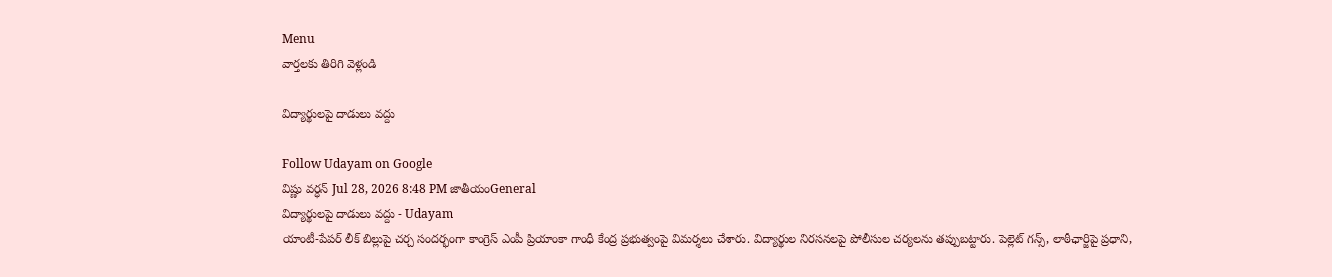Menu
వార్తలకు తిరిగి వెళ్లండి

విద్యార్థులపై దాడులు వద్దు

Follow Udayam on Google
విష్ణు వర్ధన్ Jul 28, 2026 8:48 PM జాతీయంGeneral
విద్యార్థులపై దాడులు వద్దు - Udayam
యాంటీ-పేపర్‌ లీక్‌ బిల్లుపై చర్చ సందర్భంగా కాంగ్రెస్‌ ఎంపీ ప్రియాంకా గాంధీ కేంద్ర ప్రభుత్వంపై విమర్శలు చేశారు. విద్యార్థుల నిరసనలపై పోలీసుల చర్యలను తప్పుబట్టారు. పెల్లెట్‌ గన్స్‌, లాఠీఛార్జిపై ప్రధాని,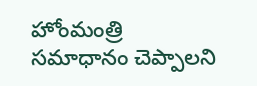హోంమంత్రి సమాధానం చెప్పాలని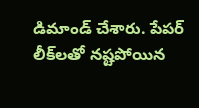డిమాండ్‌ చేశారు. పేపర్‌ లీక్‌లతో నష్టపోయిన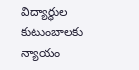విద్యార్థుల కుటుంబాలకు న్యాయం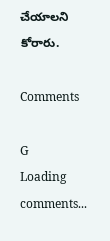చేయాలని కోరారు.

Comments

G
Loading comments...